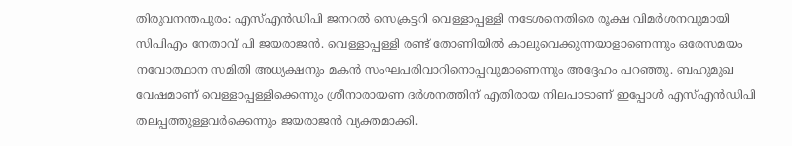തിരുവനന്തപുരം: എസ്എൻഡിപി ജനറൽ സെക്രട്ടറി വെള്ളാപ്പള്ളി നടേശനെതിരെ രൂക്ഷ വിമർശനവുമായി സിപിഎം നേതാവ് പി ജയരാജൻ. വെള്ളാപ്പള്ളി രണ്ട് തോണിയിൽ കാലുവെക്കുന്നയാളാണെന്നും ഒരേസമയം നവോത്ഥാന സമിതി അധ്യക്ഷനും മകൻ സംഘപരിവാറിനൊപ്പവുമാണെന്നും അദ്ദേഹം പറഞ്ഞു. ബഹുമുഖ വേഷമാണ് വെള്ളാപ്പള്ളിക്കെന്നും ശ്രീനാരായണ ദർശനത്തിന് എതിരായ നിലപാടാണ് ഇപ്പോൾ എസ്എൻഡിപി തലപ്പത്തുള്ളവർക്കെന്നും ജയരാജൻ വ്യക്തമാക്കി.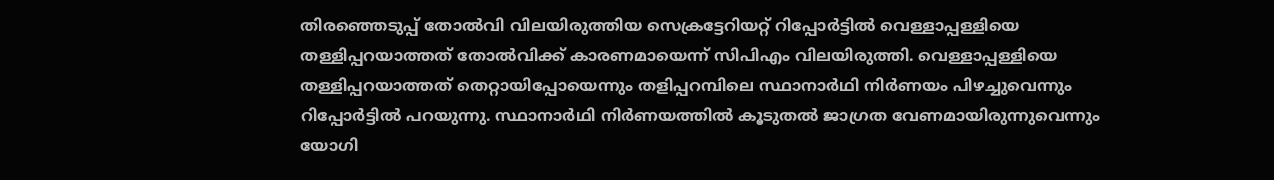തിരഞ്ഞെടുപ്പ് തോൽവി വിലയിരുത്തിയ സെക്രട്ടേറിയറ്റ് റിപ്പോർട്ടിൽ വെള്ളാപ്പള്ളിയെ തള്ളിപ്പറയാത്തത് തോൽവിക്ക് കാരണമായെന്ന് സിപിഎം വിലയിരുത്തി. വെള്ളാപ്പള്ളിയെ തള്ളിപ്പറയാത്തത് തെറ്റായിപ്പോയെന്നും തളിപ്പറമ്പിലെ സ്ഥാനാർഥി നിർണയം പിഴച്ചുവെന്നും റിപ്പോർട്ടിൽ പറയുന്നു. സ്ഥാനാർഥി നിർണയത്തിൽ കൂടുതൽ ജാഗ്രത വേണമായിരുന്നുവെന്നും യോഗി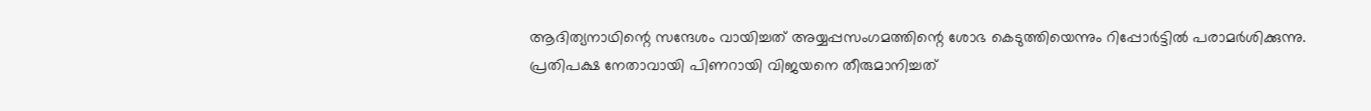ആദിത്യനാഥിന്റെ സന്ദേശം വായിച്ചത് അയ്യപ്പസംഗമത്തിന്റെ ശോഭ കെടുത്തിയെന്നും റിപ്പോർട്ടിൽ പരാമർശിക്കുന്നു.
പ്രതിപക്ഷ നേതാവായി പിണറായി വിജയനെ തീരുമാനിച്ചത്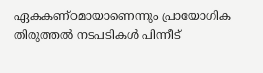ഏകകണ്ഠമായാണെന്നും പ്രായോഗിക തിരുത്തൽ നടപടികൾ പിന്നീട്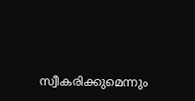സ്വീകരിക്കുമെന്നും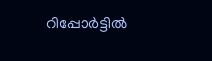റിപ്പോർട്ടിൽ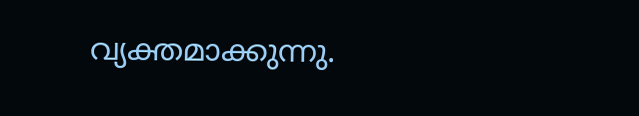വ്യക്തമാക്കുന്നു.